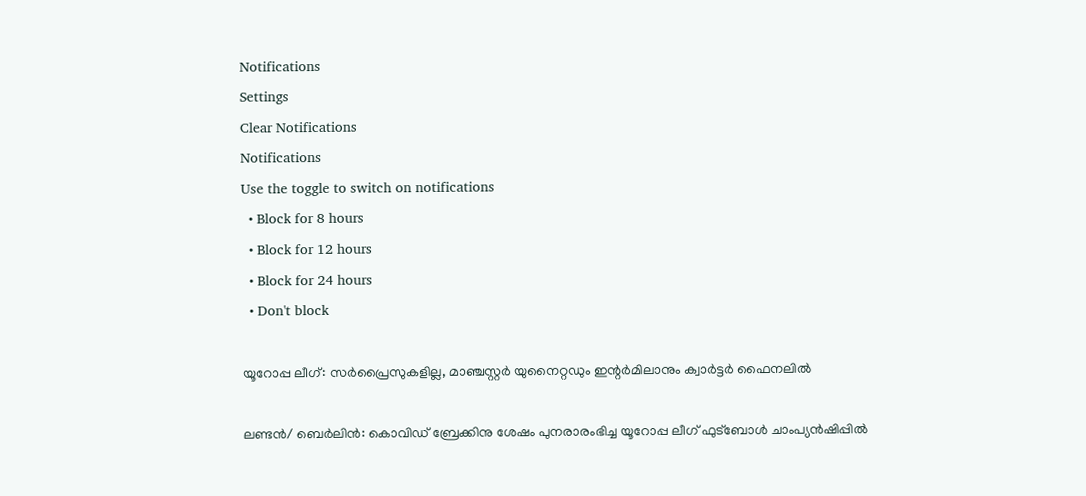Notifications
Settings
Clear Notifications
Notifications
Use the toggle to switch on notifications
  • Block for 8 hours
  • Block for 12 hours
  • Block for 24 hours
  • Don't block

യൂറോപ്പ ലീഗ്: സര്‍പ്രൈസുകളില്ല, മാഞ്ചസ്റ്റര്‍ യുനൈറ്റഡും ഇന്റര്‍മിലാനും ക്വാര്‍ട്ടര്‍ ഫൈനലില്‍

ലണ്ടന്‍/ ബെര്‍ലിന്‍: കൊവിഡ് ബ്രേക്കിനു ശേഷം പുനരാരംഭിച്ച യൂറോപ്പ ലീഗ് ഫുട്‌ബോള്‍ ചാംപ്യന്‍ഷിപ്പില്‍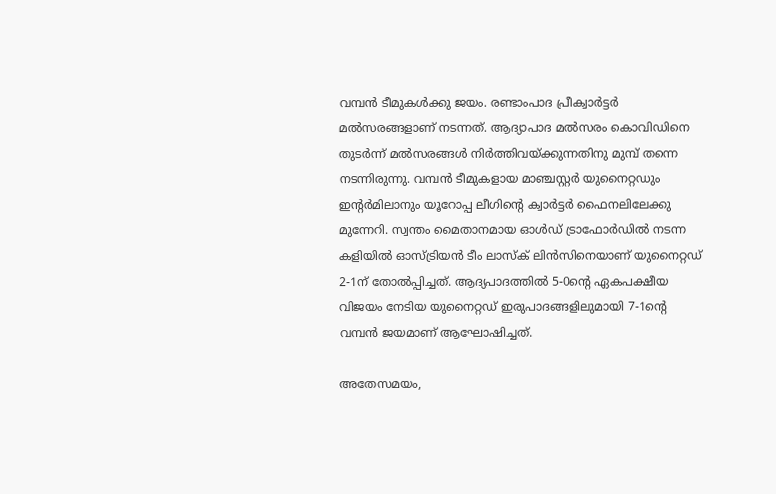വമ്പന്‍ ടീമുകള്‍ക്കു ജയം. രണ്ടാംപാദ പ്രീക്വാര്‍ട്ടര്‍ മല്‍സരങ്ങളാണ് നടന്നത്. ആദ്യാപാദ മല്‍സരം കൊവിഡിനെ തുടര്‍ന്ന് മല്‍സരങ്ങള്‍ നിര്‍ത്തിവയ്ക്കുന്നതിനു മുമ്പ് തന്നെ നടന്നിരുന്നു. വമ്പന്‍ ടീമുകളായ മാഞ്ചസ്റ്റര്‍ യുനൈറ്റഡും ഇന്റര്‍മിലാനും യൂറോപ്പ ലീഗിന്റെ ക്വാര്‍ട്ടര്‍ ഫൈനലിലേക്കു മുന്നേറി. സ്വന്തം മൈതാനമായ ഓള്‍ഡ് ട്രാഫോര്‍ഡില്‍ നടന്ന കളിയില്‍ ഓസ്ട്രിയന്‍ ടീം ലാസ്‌ക് ലിന്‍സിനെയാണ് യുനൈറ്റഡ് 2-1ന് തോല്‍പ്പിച്ചത്. ആദ്യപാദത്തില്‍ 5-0ന്റെ ഏകപക്ഷീയ വിജയം നേടിയ യുനൈറ്റഡ് ഇരുപാദങ്ങളിലുമായി 7-1ന്റെ വമ്പന്‍ ജയമാണ് ആഘോഷിച്ചത്.

അതേസമയം,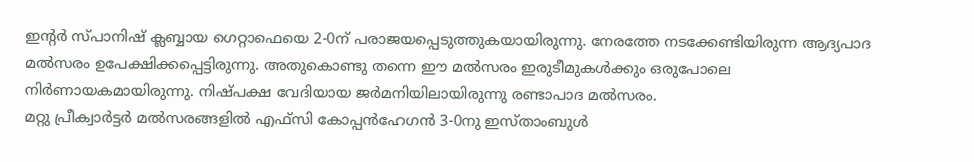ഇന്റര്‍ സ്പാനിഷ് ക്ലബ്ബായ ഗെറ്റാഫെയെ 2-0ന് പരാജയപ്പെടുത്തുകയായിരുന്നു. നേരത്തേ നടക്കേണ്ടിയിരുന്ന ആദ്യപാദ മല്‍സരം ഉപേക്ഷിക്കപ്പെട്ടിരുന്നു. അതുകൊണ്ടു തന്നെ ഈ മല്‍സരം ഇരുടീമുകള്‍ക്കും ഒരുപോലെ നിര്‍ണായകമായിരുന്നു. നിഷ്പക്ഷ വേദിയായ ജര്‍മനിയിലായിരുന്നു രണ്ടാപാദ മല്‍സരം.
മറ്റു പ്രീക്വാര്‍ട്ടര്‍ മല്‍സരങ്ങളില്‍ എഫ്‌സി കോപ്പന്‍ഹേഗന്‍ 3-0നു ഇസ്താംബുള്‍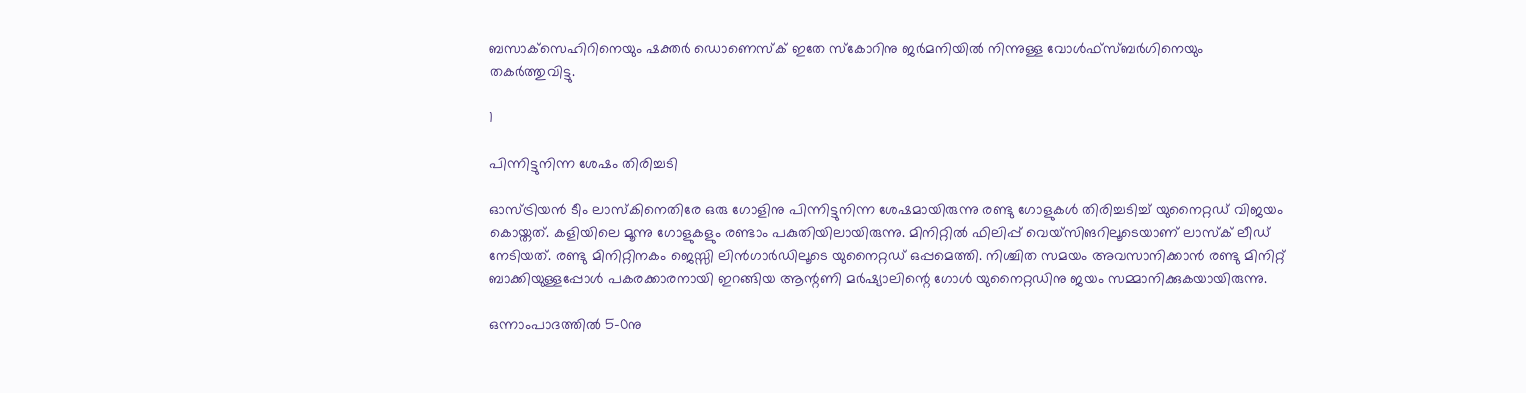ബസാക്‌സെഹിറിനെയും ഷക്തര്‍ ഡൊണെസ്‌ക് ഇതേ സ്‌കോറിനു ജര്‍മനിയില്‍ നിന്നുള്ള വോള്‍ഫ്‌സ്ബര്‍ഗിനെയും തകര്‍ത്തുവിട്ടു.

1

പിന്നിട്ടുനിന്ന ശേഷം തിരിച്ചടി

ഓസ്ട്രിയന്‍ ടീം ലാസ്‌കിനെതിരേ ഒരു ഗോളിനു പിന്നിട്ടുനിന്ന ശേഷമായിരുന്നു രണ്ടു ഗോളുകള്‍ തിരിച്ചടിച്ച് യുനൈറ്റഡ് വിജയം കൊയ്തത്. കളിയിലെ മൂന്നു ഗോളുകളും രണ്ടാം പകുതിയിലായിരുന്നു. മിനിറ്റില്‍ ഫിലിപ്പ് വെയ്‌സിങറിലൂടെയാണ് ലാസ്‌ക് ലീഡ് നേടിയത്. രണ്ടു മിനിറ്റിനകം ജെസ്സി ലിന്‍ഗാര്‍ഡിലൂടെ യുനൈറ്റഡ് ഒപ്പമെത്തി. നിശ്ചിത സമയം അവസാനിക്കാന്‍ രണ്ടു മിനിറ്റ് ബാക്കിയുള്ളപ്പോള്‍ പകരക്കാരനായി ഇറങ്ങിയ ആന്റണി മര്‍ഷ്യാലിന്റെ ഗോള്‍ യുനൈറ്റഡിനു ജയം സമ്മാനിക്കുകയായിരുന്നു.

ഒന്നാംപാദത്തില്‍ 5-0നു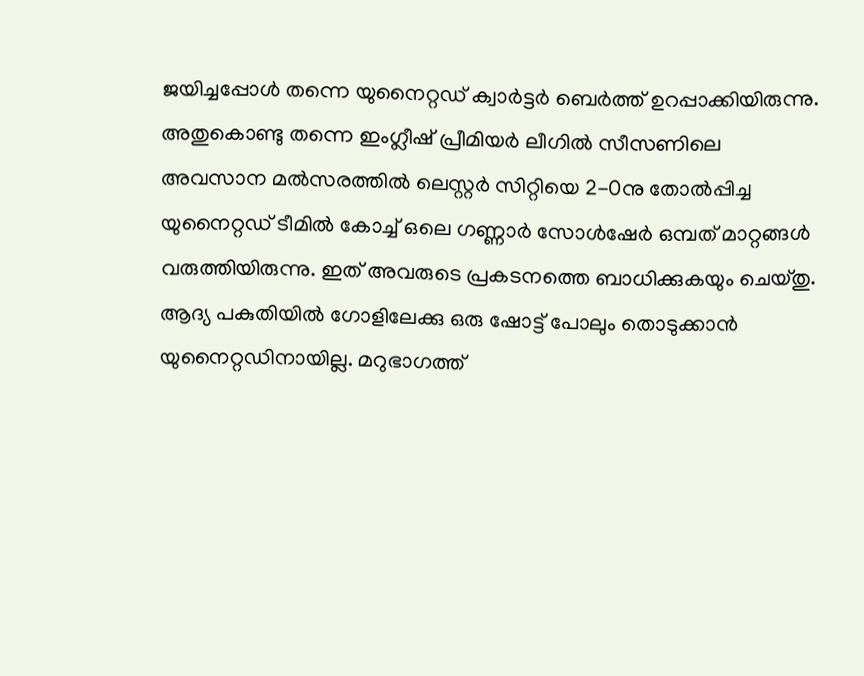ജയിച്ചപ്പോള്‍ തന്നെ യുനൈറ്റഡ് ക്വാര്‍ട്ടര്‍ ബെര്‍ത്ത് ഉറപ്പാക്കിയിരുന്നു. അതുകൊണ്ടു തന്നെ ഇംഗ്ലീഷ് പ്രീമിയര്‍ ലീഗില്‍ സീസണിലെ അവസാന മല്‍സരത്തില്‍ ലെസ്റ്റര്‍ സിറ്റിയെ 2-0നു തോല്‍പ്പിച്ച യുനൈറ്റഡ് ടീമില്‍ കോച്ച് ഒലെ ഗണ്ണാര്‍ സോള്‍ഷേര്‍ ഒമ്പത് മാറ്റങ്ങള്‍ വരുത്തിയിരുന്നു. ഇത് അവരുടെ പ്രകടനത്തെ ബാധിക്കുകയും ചെയ്തു. ആദ്യ പകുതിയില്‍ ഗോളിലേക്കു ഒരു ഷോട്ട് പോലും തൊടുക്കാന്‍ യുനൈറ്റഡിനായില്ല. മറുഭാഗത്ത്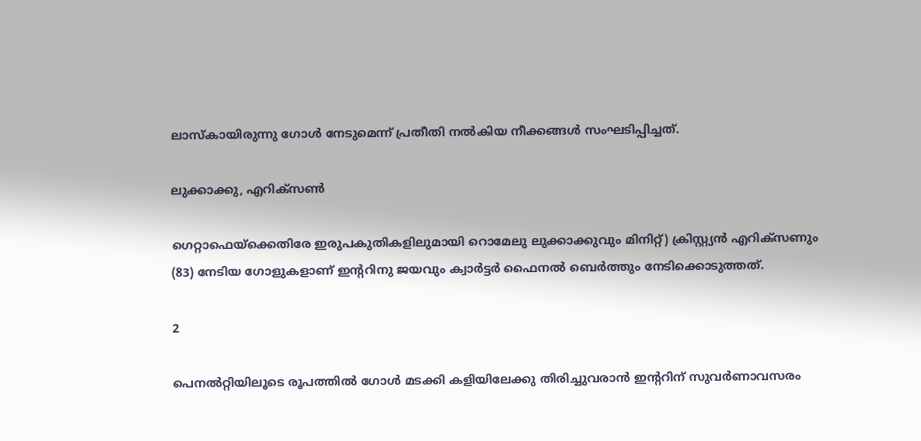ലാസ്‌കായിരുന്നു ഗോള്‍ നേടുമെന്ന് പ്രതീതി നല്‍കിയ നീക്കങ്ങള്‍ സംഘടിപ്പിച്ചത്.

ലുക്കാക്കു, എറിക്‌സണ്‍

ഗെറ്റാഫെയ്‌ക്കെതിരേ ഇരുപകുതികളിലുമായി റൊമേലു ലുക്കാക്കുവും മിനിറ്റ്) ക്രിസ്റ്റ്യന്‍ എറിക്‌സണും (83) നേടിയ ഗോളുകളാണ് ഇന്ററിനു ജയവും ക്വാര്‍ട്ടര്‍ ഫൈനല്‍ ബെര്‍ത്തും നേടിക്കൊടുത്തത്.

2

പെനല്‍റ്റിയിലൂടെ രൂപത്തില്‍ ഗോള്‍ മടക്കി കളിയിലേക്കു തിരിച്ചുവരാന്‍ ഇന്ററിന് സുവര്‍ണാവസരം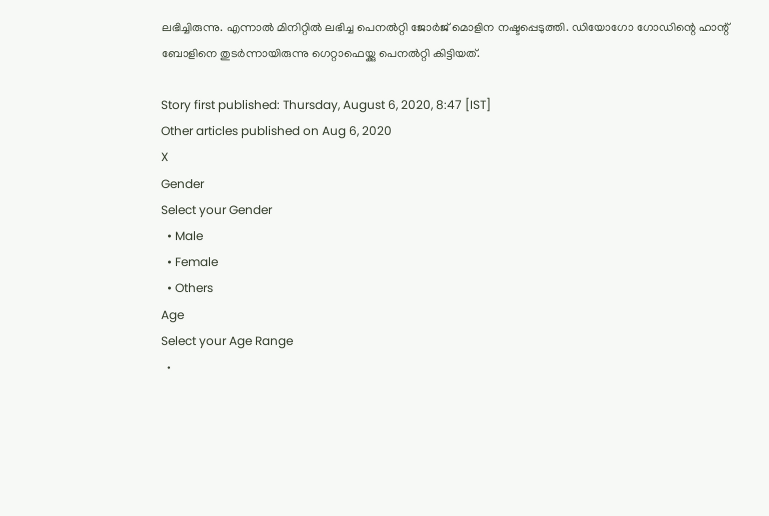ലഭിച്ചിരുന്നു. എന്നാല്‍ മിനിറ്റില്‍ ലഭിച്ച പെനല്‍റ്റി ജോര്‍ജ് മൊളിന നഷ്ടപ്പെടുത്തി. ഡിയോഗോ ഗോഡിന്റെ ഹാന്റ് ബോളിനെ തുടര്‍ന്നായിരുന്നു ഗെറ്റാഫെയ്ക്കു പെനല്‍റ്റി കിട്ടിയത്.

Story first published: Thursday, August 6, 2020, 8:47 [IST]
Other articles published on Aug 6, 2020
X
Gender
Select your Gender
  • Male
  • Female
  • Others
Age
Select your Age Range
  •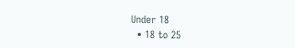Under 18
  • 18 to 25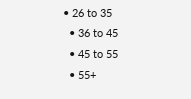• 26 to 35
  • 36 to 45
  • 45 to 55
  • 55+